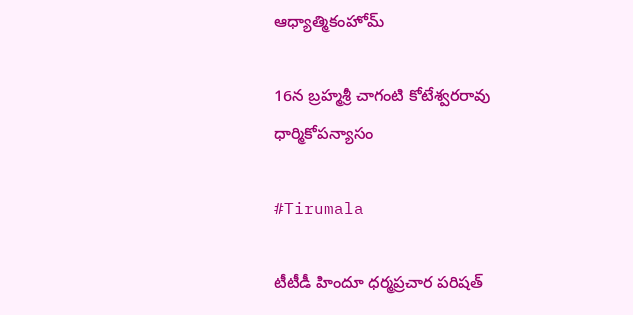ఆధ్యాత్మికంహోమ్

16న బ్రహ్మశ్రీ చాగంటి కోటేశ్వరరావు ధార్మికోపన్యాసం

#Tirumala

టీటీడీ హిందూ ధర్మప్రచార పరిషత్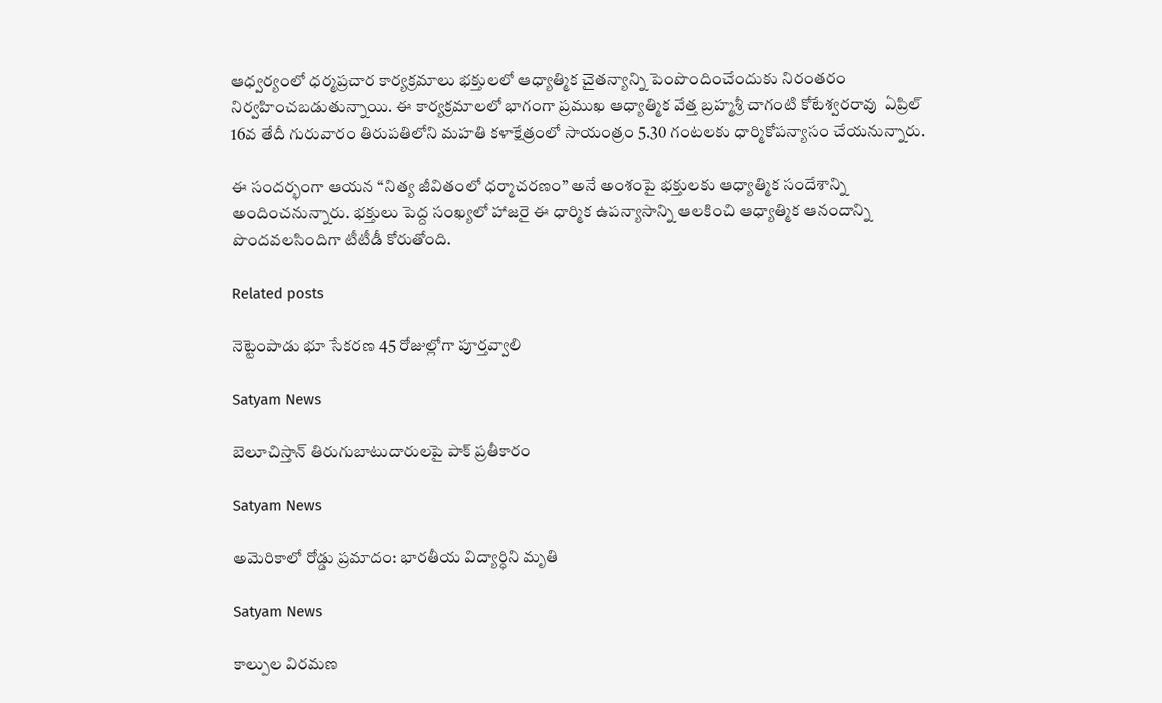ఆధ్వర్యంలో ధర్మప్రచార కార్యక్రమాలు భక్తులలో ఆధ్యాత్మిక చైతన్యాన్ని పెంపొందించేందుకు నిరంతరం నిర్వహించబడుతున్నాయి. ఈ కార్యక్రమాలలో భాగంగా ప్రముఖ ఆధ్యాత్మిక వేత్త బ్రహ్మశ్రీ చాగంటి కోటేశ్వరరావు  ఏప్రిల్ 16వ తేదీ గురువారం తిరుపతిలోని మహతి కళాక్షేత్రంలో సాయంత్రం 5.30 గంటలకు ధార్మికోపన్యాసం చేయనున్నారు.

ఈ సందర్భంగా ఆయన “నిత్య జీవితంలో ధర్మాచరణం” అనే అంశంపై భక్తులకు ఆధ్యాత్మిక సందేశాన్ని అందించనున్నారు. భక్తులు పెద్ద సంఖ్యలో హాజరై ఈ ధార్మిక ఉపన్యాసాన్ని ఆలకించి ఆధ్యాత్మిక ఆనందాన్ని పొందవలసిందిగా టీటీడీ కోరుతోంది.

Related posts

నెట్టెంపాడు భూ సేకరణ 45 రోజుల్లోగా పూర్తవ్వాలి

Satyam News

బెలూచిస్తాన్ తిరుగుబాటుదారులపై పాక్ ప్రతీకారం

Satyam News

అమెరికాలో రోడ్డు ప్రమాదం: భారతీయ విద్యార్ధిని మృతి

Satyam News

కాల్పుల విరమణ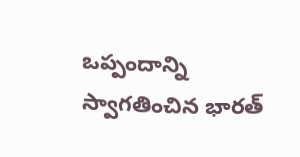ఒప్పందాన్ని స్వాగతించిన భారత్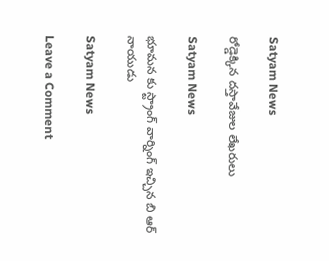Satyam News

రోడ్డెక్కిన దస్తావేజుల లేఖరులు

Satyam News

భూమన కు స్ట్రాంగ్ వార్నింగ్ ఇచ్చిన బి ఆర్ నాయుడు

Satyam News

Leave a Comment